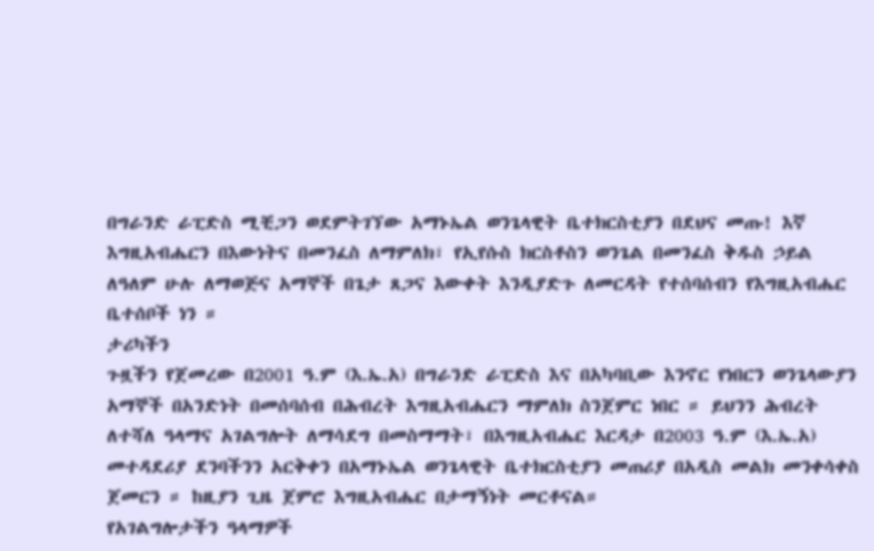በግራንድ ራፒድስ ሚቺጋን ወደምትገኘው አማኑኤል ወንጌላዊት ቤተክርስቲያን በደህና መጡ! እኛ እግዚአብሔርን በእውነትና በመንፈስ ለማምለክ፣ የኢየሱስ ክርስቶስን ወንጌል በመንፈስ ቅዱስ ኃይል ለዓለም ሁሉ ለማወጅና አማኞች በጌታ ጸጋና እውቀት እንዲያድጉ ለመርዳት የተሰባሰብን የእግዚአብሔር ቤተሰቦች ነን ።
ታሪካችን
ጉዟችን የጀመረው በ2001 ዓ.ም (እ.ኤ.አ) በግራንድ ራፒድስ እና በአካባቢው እንኖር የነበርን ወንጌላውያን አማኞች በአንድነት በመሰባሰብ በሕብረት እግዚአብሔርን ማምለክ ስንጀምር ነበር ። ይህንን ሕብረት ለተሻለ ዓላማና አገልግሎት ለማሳደግ በመስማማት፣ በእግዚአብሔር እርዳታ በ2003 ዓ.ም (እ.ኤ.አ) መተዳደሪያ ደንባችንን አርቅቀን በአማኑኤል ወንጌላዊት ቤተክርስቲያን መጠሪያ በአዲስ መልክ መንቀሳቀስ ጀመርን ። ከዚያን ጊዜ ጀምሮ እግዚአብሔር በታማኝነት መርቶናል።
የአገልግሎታችን ዓላማዎች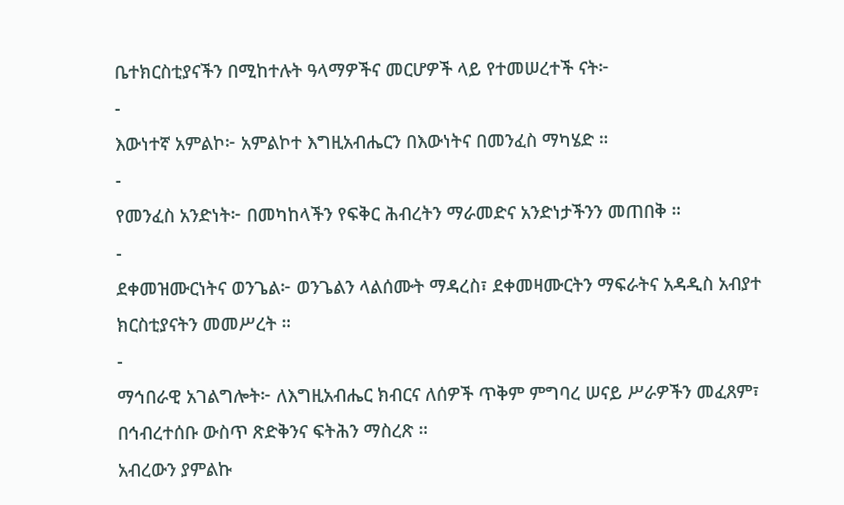ቤተክርስቲያናችን በሚከተሉት ዓላማዎችና መርሆዎች ላይ የተመሠረተች ናት፦
-
እውነተኛ አምልኮ፦ አምልኮተ እግዚአብሔርን በእውነትና በመንፈስ ማካሄድ ።
-
የመንፈስ አንድነት፦ በመካከላችን የፍቅር ሕብረትን ማራመድና አንድነታችንን መጠበቅ ።
-
ደቀመዝሙርነትና ወንጌል፦ ወንጌልን ላልሰሙት ማዳረስ፣ ደቀመዛሙርትን ማፍራትና አዳዲስ አብያተ ክርስቲያናትን መመሥረት ።
-
ማኅበራዊ አገልግሎት፦ ለእግዚአብሔር ክብርና ለሰዎች ጥቅም ምግባረ ሠናይ ሥራዎችን መፈጸም፣ በኅብረተሰቡ ውስጥ ጽድቅንና ፍትሕን ማስረጽ ።
አብረውን ያምልኩ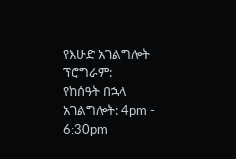የእሁድ አገልግሎት ፕሮግራም:
የከሰዓት በኋላ አገልግሎት: 4pm - 6:30pm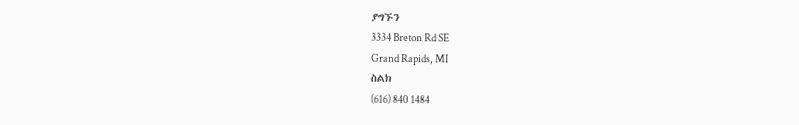ያግኙን
3334 Breton Rd SE
Grand Rapids, MI
ስልክ
(616) 840 1484